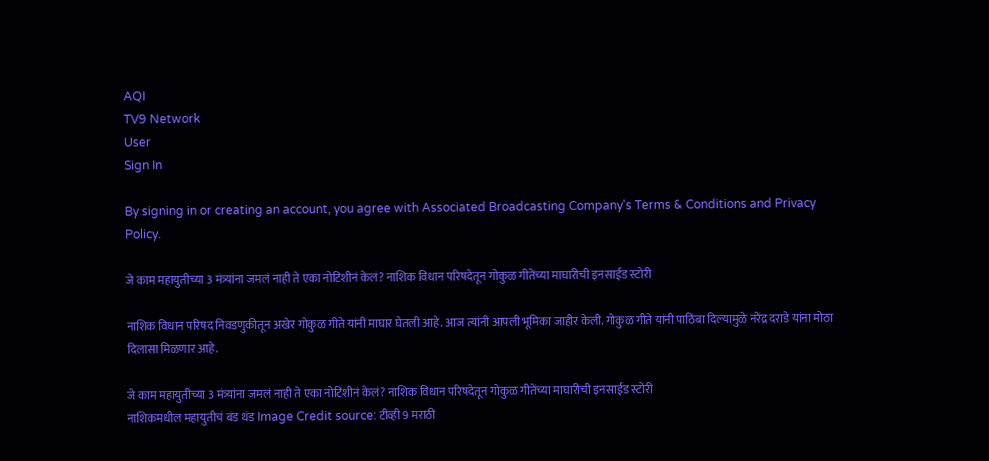AQI
TV9 Network
User
Sign In

By signing in or creating an account, you agree with Associated Broadcasting Company's Terms & Conditions and Privacy Policy.

जे काम महायुतीच्या 3 मंत्र्यांना जमलं नाही ते एका नोटिशीनं केलं? नाशिक विधान परिषदेतून गोकुळ गीतेंच्या माघारीची इनसाईड स्टोरी

नाशिक विधान परिषद निवडणुकीतून अखेर गोकुळ गीते यांनी माघार घेतली आहे. आज त्यांनी आपली भूमिका जाहीर केली. गोकुळ गीते यांनी पाठिंबा दिल्यामुळे नरेंद्र दराडे यांना मोठा दिलासा मिळणार आहे.

जे काम महायुतीच्या 3 मंत्र्यांना जमलं नाही ते एका नोटिशीनं केलं? नाशिक विधान परिषदेतून गोकुळ गीतेंच्या माघारीची इनसाईड स्टोरी
नाशिकमधील महायुतीचं बंड थंड Image Credit source: टीव्ही 9 मराठी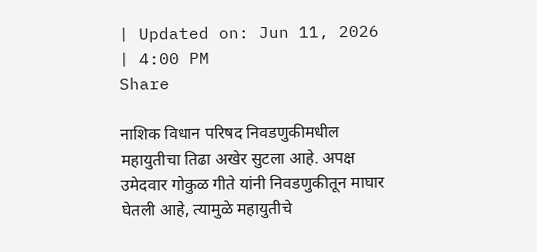| Updated on: Jun 11, 2026 | 4:00 PM
Share

नाशिक विधान परिषद निवडणुकीमधील महायुतीचा तिढा अखेर सुटला आहे. अपक्ष उमेदवार गोकुळ गीते यांनी निवडणुकीतून माघार घेतली आहे, त्यामुळे महायुतीचे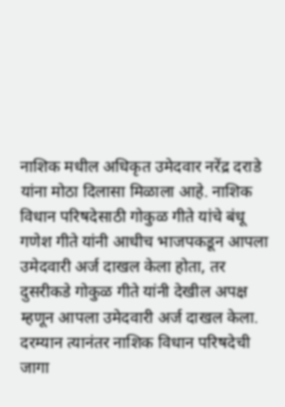नाशिक मधील अधिकृत उमेदवार नरेंद्र दराडे यांना मोठा दिलासा मिळाला आहे. नाशिक विधान परिषदेसाठी गोकुळ गीते यांचे बंधू गणेश गीते यांनी आधीच भाजपकडून आपला उमेदवारी अर्ज दाखल केला होता, तर दुसरीकडे गोकुळ गीते यांनी देखील अपक्ष म्हणून आपला उमेदवारी अर्ज दाखल केला. दरम्यान त्यानंतर नाशिक विधान परिषदेची जागा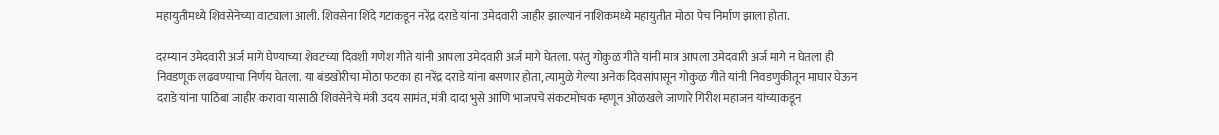महायुतीमध्ये शिवसेनेच्या वाट्याला आली. शिवसेना शिंदे गटाकडून नरेंद्र दराडे यांना उमेदवारी जाहीर झाल्यानं नाशिकमध्ये महायुतीत मोठा पेच निर्माण झाला होता.

दरम्यान उमेदवारी अर्ज मागे घेण्याच्या शेवटच्या दिवशी गणेश गीते यांनी आपला उमेदवारी अर्ज मागे घेतला. परंतु गोकुळ गीते यांनी मात्र आपला उमेदवारी अर्ज मागे न घेतला ही निवडणूक लढवण्याचा निर्णय घेतला. या बंडखोरीचा मोठा फटका हा नरेंद्र दराडे यांना बसणार होता, त्यामुळे गेल्या अनेक दिवसांपासून गोकुळ गीते यांनी निवडणुकीतून माघार घेऊन दराडे यांना पाठिंबा जाहीर करावा यासाठी शिवसेनेचे मंत्री उदय सामंत, मंत्री दादा भुसे आणि भाजपचे संकटमोचक म्हणून ओळखले जाणारे गिरीश महाजन यांच्याकडून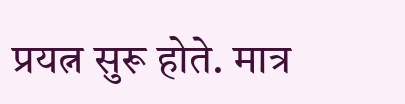प्रयत्न सुरू होते. मात्र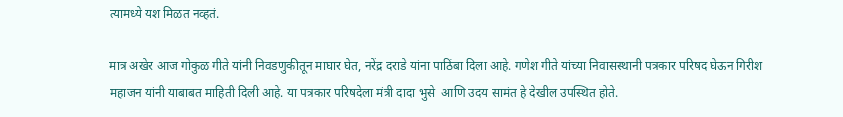त्यामध्ये यश मिळत नव्हतं.

मात्र अखेर आज गोकुळ गीते यांनी निवडणुकीतून माघार घेत, नरेंद्र दराडे यांना पाठिंबा दिला आहे. गणेश गीते यांच्या निवासस्थानी पत्रकार परिषद घेऊन गिरीश महाजन यांनी याबाबत माहिती दिली आहे. या पत्रकार परिषदेला मंत्री दादा भुसे  आणि उदय सामंत हे देखील उपस्थित होते.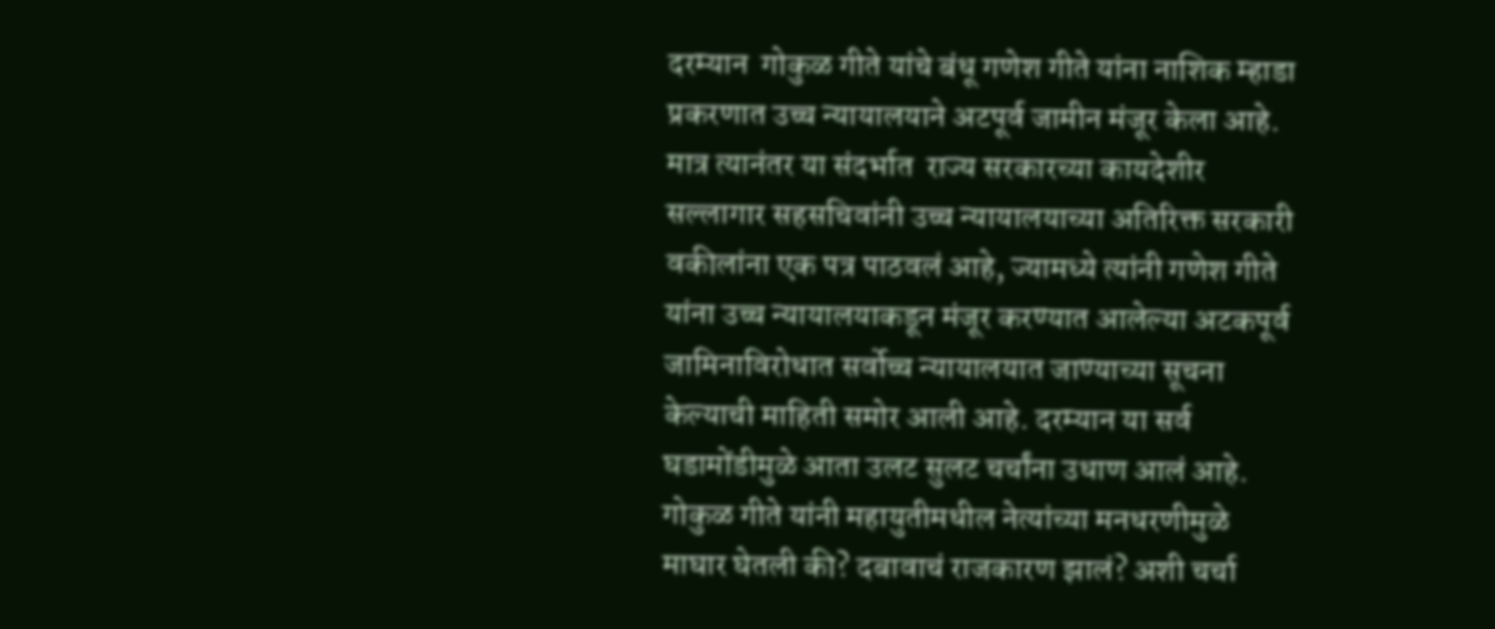दरम्यान  गोकुळ गीते यांचे बंधू गणेश गीते यांना नाशिक म्हाडा प्रकरणात उच्च न्यायालयाने अटपूर्व जामीन मंजूर केला आहे. मात्र त्यानंतर या संदर्भात  राज्य सरकारच्या कायदेशीर सल्लागार सहसचिवांनी उच्च न्यायालयाच्या अतिरिक्त सरकारी वकीलांना एक पत्र पाठवलं आहे, ज्यामध्ये त्यांनी गणेश गीते यांना उच्च न्यायालयाकडून मंजूर करण्यात आलेल्या अटकपूर्व जामिनाविरोधात सर्वोच्च न्यायालयात जाण्याच्या सूचना  केल्याची माहिती समोर आली आहे. दरम्यान या सर्व घडामोंडीमुळे आता उलट सुलट चर्चांना उधाण आलं आहे. गोकुळ गीते यांनी महायुतीमधील नेत्यांच्या मनधरणीमुळे माघार घेतली की? दबावाचं राजकारण झालं? अशी चर्चा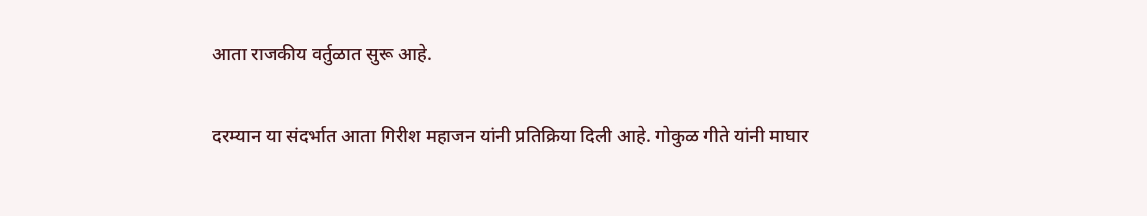आता राजकीय वर्तुळात सुरू आहे.

दरम्यान या संदर्भात आता गिरीश महाजन यांनी प्रतिक्रिया दिली आहे. गोकुळ गीते यांनी माघार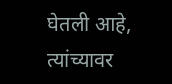घेतली आहे, त्यांच्यावर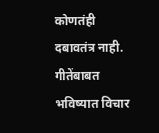कोणतंही दबावतंत्र नाही. गीतेंबाबत भविष्यात विचार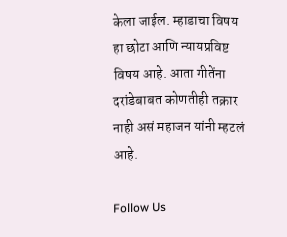केला जाईल. म्हाडाचा विषय हा छोटा आणि न्यायप्रविष्ट विषय आहे. आता गीतेंना दरांडेबाबत कोणतीही तक्रार नाही असं महाजन यांनी म्हटलं आहे.

Follow Us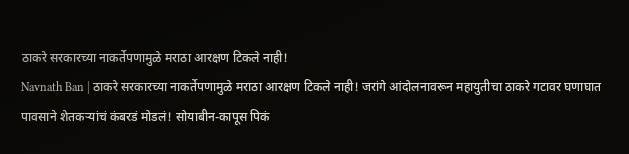ठाकरे सरकारच्या नाकर्तेपणामुळे मराठा आरक्षण टिकले नाही!
Navnath Ban | ठाकरे सरकारच्या नाकर्तेपणामुळे मराठा आरक्षण टिकले नाही! जरांगे आंदोलनावरून महायुतीचा ठाकरे गटावर घणाघात
पावसाने शेतकऱ्यांचं कंबरडं मोडलं! सोयाबीन-कापूस पिकं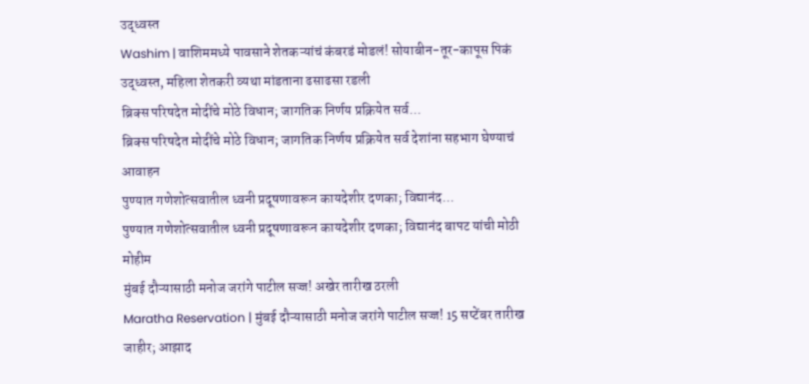उद्ध्वस्त
Washim | वाशिममध्ये पावसाने शेतकऱ्यांचं कंबरडं मोडलं! सोयाबीन-तूर-कापूस पिकं उद्ध्वस्त, महिला शेतकरी व्यथा मांडताना ढसाढसा रडली
ब्रिक्स परिषदेत मोदींचे मोठे विधान; जागतिक निर्णय प्रक्रियेत सर्व...
ब्रिक्स परिषदेत मोदींचे मोठे विधान; जागतिक निर्णय प्रक्रियेत सर्व देशांना सहभाग घेण्याचं आवाहन
पुण्यात गणेशोत्सवातील ध्वनी प्रदूषणावरून कायदेशीर दणका; विद्यानंद...
पुण्यात गणेशोत्सवातील ध्वनी प्रदूषणावरून कायदेशीर दणका; विद्यानंद बापट यांची मोठी मोहीम
मुंबई दौऱ्यासाठी मनोज जरांगे पाटील सज्ज! अखेर तारीख ठरली
Maratha Reservation | मुंबई दौऱ्यासाठी मनोज जरांगे पाटील सज्ज! 15 सप्टेंबर तारीख जाहीर; आझाद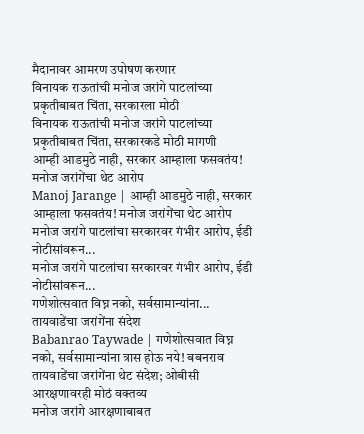मैदानावर आमरण उपोषण करणार
विनायक राऊतांची मनोज जरांगे पाटलांच्या प्रकृतीबाबत चिंता, सरकारला मोठी
विनायक राऊतांची मनोज जरांगे पाटलांच्या प्रकृतीबाबत चिंता, सरकारकडे मोठी मागणी
आम्ही आडमुठे नाही, सरकार आम्हाला फसवतंय! मनोज जरांगेंचा थेट आरोप
Manoj Jarange | आम्ही आडमुठे नाही, सरकार आम्हाला फसवतंय! मनोज जरांगेंचा थेट आरोप
मनोज जरांगे पाटलांचा सरकारवर गंभीर आरोप, ईडी नोटीसांवरून...
मनोज जरांगे पाटलांचा सरकारवर गंभीर आरोप, ईडी नोटीसांवरून...
गणेशोत्सवात विघ्न नको, सर्वसामान्यांना... तायवाडेंचा जरांगेंना संदेश
Babanrao Taywade | गणेशोत्सवात विघ्न नको, सर्वसामान्यांना त्रास होऊ नये! बबनराव तायवाडेंचा जरांगेंना थेट संदेश; ओबीसी आरक्षणावरही मोठं वक्तव्य
मनोज जरांगे आरक्षणाबाबत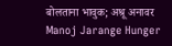बोलताना भावुक; अश्रू अनावर
Manoj Jarange Hunger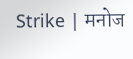Strike | मनोज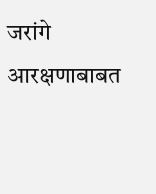जरांगे आरक्षणाबाबत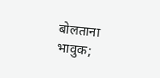बोलताना भावुक;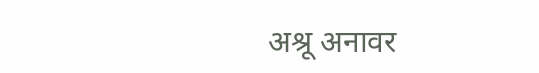अश्रू अनावर